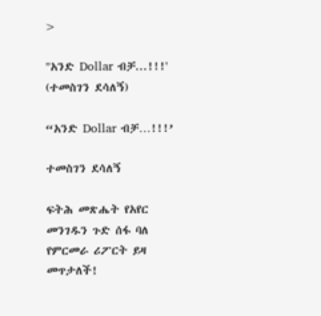>

"አንድ Dollar ብቻ...!!!' (ተመስገን ደሳለኝ)

“አንድ Dollar ብቻ…!!!’

ተመስገን ደሳለኝ

ፍትሕ መጽሔት የአየር መንገዱን ጉድ ሰፋ ባለ የምርመራ ሪፖርት ይዛ መጥታለች!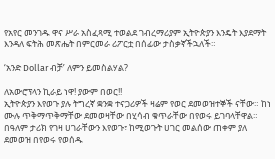የአየር መንገዱ ዋና ሥራ አስፈጻሚ ተወልደ ገብረማሪያም ኢትዮጵያን እንዴት እያደማት እንዳለ ፍትሕ መጽሔት በምርመራ ሪፖርቷ በሰፊው ታስቃኛችኋለች።

‘አንድ Dollar ብቻ’ ለምን ይመስልሃል?

ለአውሮፕላን ኪራይ ነዋ! ያውም በወር!!
ኢትዮጵያን እየወጉ ያሉ ትግረኛ ቋንቋ ተናጋሪዎች ዛሬም የወር ደመወዝተኞች ናቸው። ከነ ሙሉ ጥቅማጥቅማቸው ደመወዛቸው በሂሳብ ቁጥራቸው በየወሩ ይገባላቸዋል። በዓለም ታሪክ የገዛ ሀገራቸውን እየወጉ፣ ከሚወጉት ሀገር መልሰው ጠቀም ያለ ደመወዝ በየወሩ የወሰዱ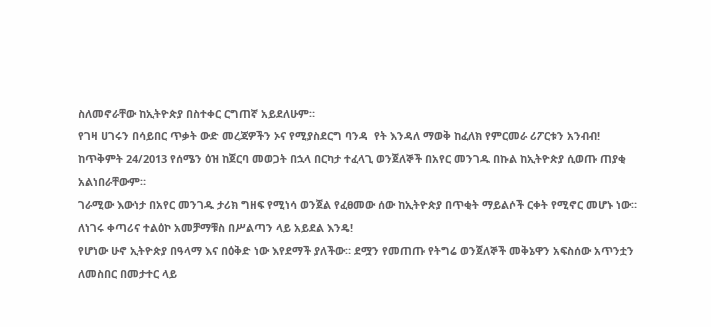ስለመኖራቸው ከኢትዮጵያ በስተቀር ርግጠኛ አይደለሁም።
የገዛ ሀገሩን በሳይበር ጥቃት ውድ መረጃዎችን ኦና የሚያስደርግ ባንዳ  የት እንዳለ ማወቅ ከፈለክ የምርመራ ሪፖርቱን አንብብ!
ከጥቅምት 24/2013 የሰሜን ዕዝ ከጀርባ መወጋት በኋላ በርካታ ተፈላጊ ወንጀለኞች በአየር መንገዱ በኩል ከኢትዮጵያ ሲወጡ ጠያቂ አልነበራቸውም።
ገራሚው እውነታ በአየር መንገዱ ታሪክ ግዘፍ የሚነሳ ወንጀል የፈፀመው ሰው ከኢትዮጵያ በጥቂት ማይልሶች ርቀት የሚኖር መሆኑ ነው። ለነገሩ ቀጣሪና ተልዕኮ አመቻማቹስ በሥልጣን ላይ አይደል እንዴ!
የሆነው ሁኖ ኢትዮጵያ በዓላማ እና በዕቅድ ነው እየደማች ያለችው። ደሟን የመጠጡ የትግሬ ወንጀለኞች መቅኔዋን አፍስሰው አጥንቷን ለመስበር በመታተር ላይ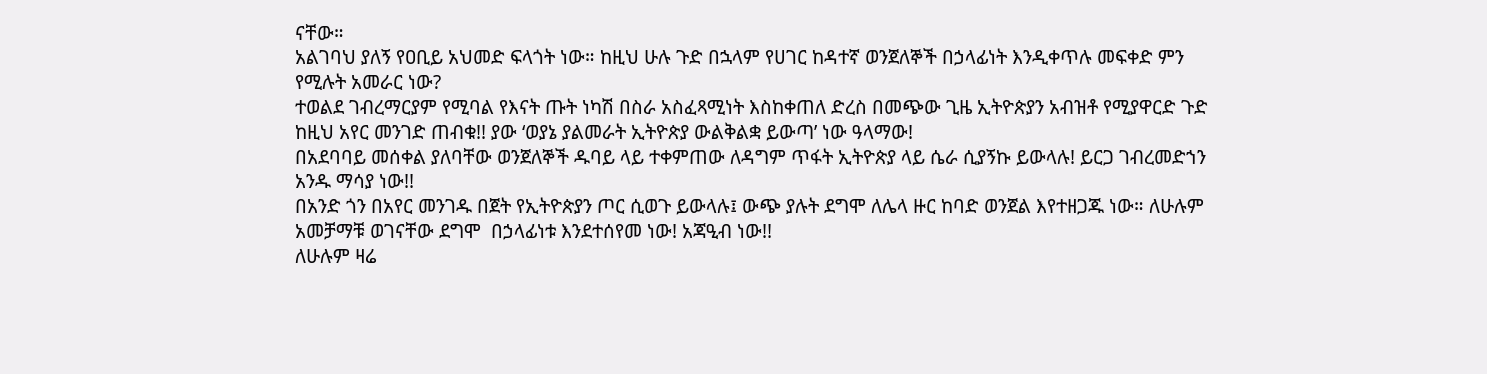ናቸው።
አልገባህ ያለኝ የዐቢይ አህመድ ፍላጎት ነው። ከዚህ ሁሉ ጉድ በኋላም የሀገር ከዳተኛ ወንጀለኞች በኃላፊነት እንዲቀጥሉ መፍቀድ ምን የሚሉት አመራር ነው?
ተወልደ ገብረማርያም የሚባል የእናት ጡት ነካሽ በስራ አስፈጻሚነት እስከቀጠለ ድረስ በመጭው ጊዜ ኢትዮጵያን አብዝቶ የሚያዋርድ ጉድ ከዚህ አየር መንገድ ጠብቁ!! ያው ‘ወያኔ ያልመራት ኢትዮጵያ ውልቅልቋ ይውጣ’ ነው ዓላማው!
በአደባባይ መሰቀል ያለባቸው ወንጀለኞች ዱባይ ላይ ተቀምጠው ለዳግም ጥፋት ኢትዮጵያ ላይ ሴራ ሲያኝኩ ይውላሉ! ይርጋ ገብረመድኀን አንዱ ማሳያ ነው!!
በአንድ ጎን በአየር መንገዱ በጀት የኢትዮጵያን ጦር ሲወጉ ይውላሉ፤ ውጭ ያሉት ደግሞ ለሌላ ዙር ከባድ ወንጀል እየተዘጋጁ ነው። ለሁሉም አመቻማቹ ወገናቸው ደግሞ  በኃላፊነቱ እንደተሰየመ ነው! አጃዒብ ነው!!
ለሁሉም ዛሬ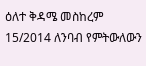ዕለተ ቅዳሜ መስከረም 15/2014 ለንባብ የምትውለውን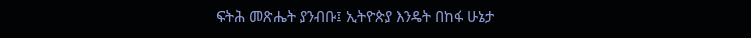ፍትሕ መጽሔት ያንብቡ፤ ኢትዮጵያ እንዴት በከፋ ሁኔታ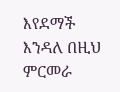እየደማች እንዳለ በዚህ ምርመራ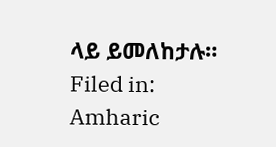ላይ ይመለከታሉ።
Filed in: Amharic